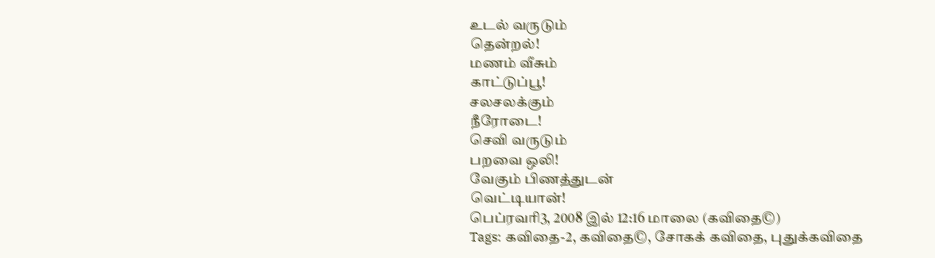உடல் வருடும்
தென்றல்!
மணம் வீசும்
காட்டுப்பூ!
சலசலக்கும்
நீரோடை!
செவி வருடும்
பறவை ஒலி!
வேகும் பிணத்துடன்
வெட்டியான்!
பெப்ரவரி3, 2008 இல் 12:16 மாலை (கவிதை©)
Tags: கவிதை-2, கவிதை©, சோகக் கவிதை, புதுக்கவிதை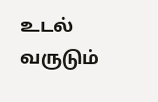உடல் வருடும்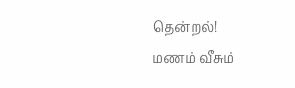தென்றல்!
மணம் வீசும்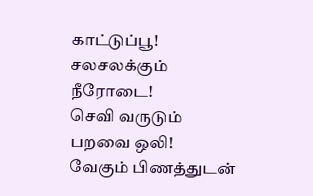காட்டுப்பூ!
சலசலக்கும்
நீரோடை!
செவி வருடும்
பறவை ஒலி!
வேகும் பிணத்துடன்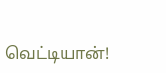வெட்டியான்!